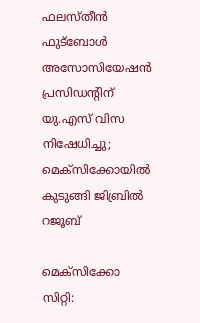ഫലസ്തീൻ ഫുട്‌ബോൾ അസോസിയേഷൻ പ്രസിഡന്റിന് യു.എസ് വിസ നിഷേധിച്ചു; മെക്‌സിക്കോയിൽ കുടുങ്ങി ജിബ്രിൽ റജൂബ്

മെക്‌സിക്കോ സിറ്റി: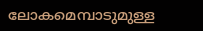ലോകമെമ്പാടുമുള്ള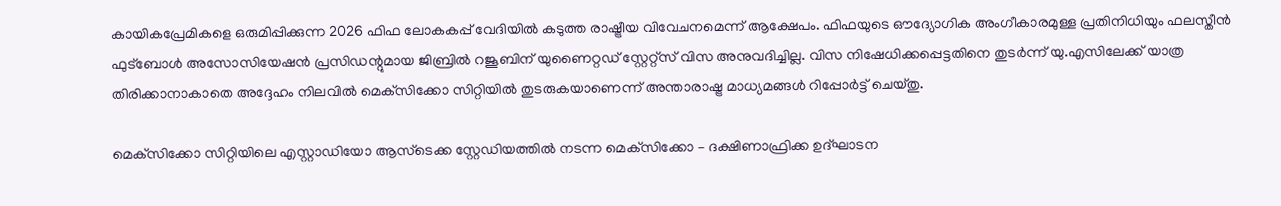കായികപ്രേമികളെ ഒരുമിപ്പിക്കുന്ന 2026 ഫിഫ ലോകകപ്പ് വേദിയിൽ കടുത്ത രാഷ്ട്രീയ വിവേചനമെന്ന് ആക്ഷേപം. ഫിഫയുടെ ഔദ്യോഗിക അംഗീകാരമുള്ള പ്രതിനിധിയും ഫലസ്തീൻ ഫുട്‌ബോൾ അസോസിയേഷൻ പ്രസിഡന്റുമായ ജിബ്രിൽ റജൂബിന് യുണൈറ്റഡ് സ്റ്റേറ്റ്സ് വിസ അനുവദിച്ചില്ല. വിസ നിഷേധിക്കപ്പെട്ടതിനെ തുടർന്ന് യു.എസിലേക്ക് യാത്ര തിരിക്കാനാകാതെ അദ്ദേഹം നിലവിൽ മെക്‌സിക്കോ സിറ്റിയിൽ തുടരുകയാണെന്ന് അന്താരാഷ്ട്ര മാധ്യമങ്ങൾ റിപ്പോർട്ട് ചെയ്തു.

മെക്‌സിക്കോ സിറ്റിയിലെ എസ്റ്റാഡിയോ ആസ്‌ടെക്ക സ്റ്റേഡിയത്തിൽ നടന്ന മെക്‌സിക്കോ – ദക്ഷിണാഫ്രിക്ക ഉദ്ഘാടന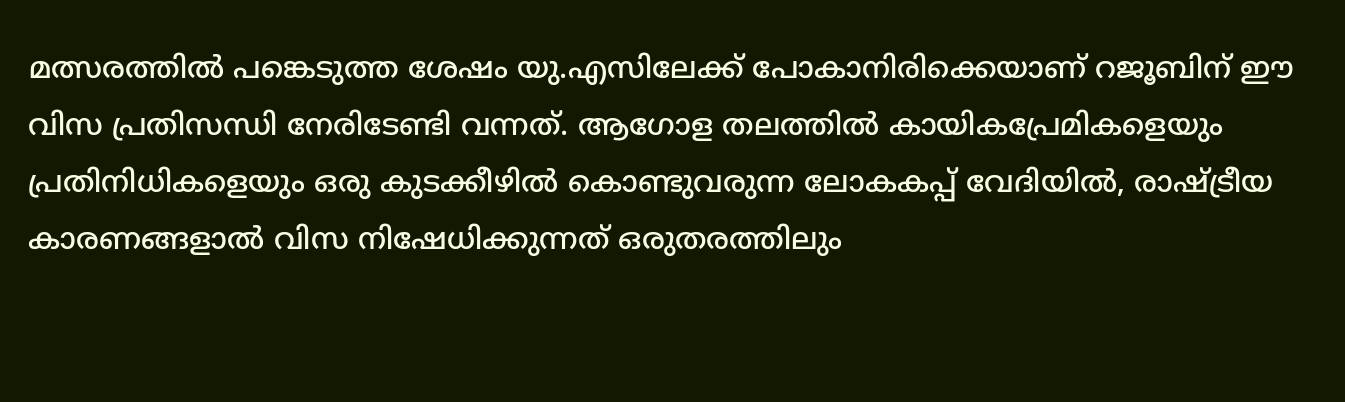മത്സരത്തിൽ പങ്കെടുത്ത ശേഷം യു.എസിലേക്ക് പോകാനിരിക്കെയാണ് റജൂബിന് ഈ വിസ പ്രതിസന്ധി നേരിടേണ്ടി വന്നത്. ആഗോള തലത്തിൽ കായികപ്രേമികളെയും പ്രതിനിധികളെയും ഒരു കുടക്കീഴിൽ കൊണ്ടുവരുന്ന ലോകകപ്പ് വേദിയിൽ, രാഷ്ട്രീയ കാരണങ്ങളാൽ വിസ നിഷേധിക്കുന്നത് ഒരുതരത്തിലും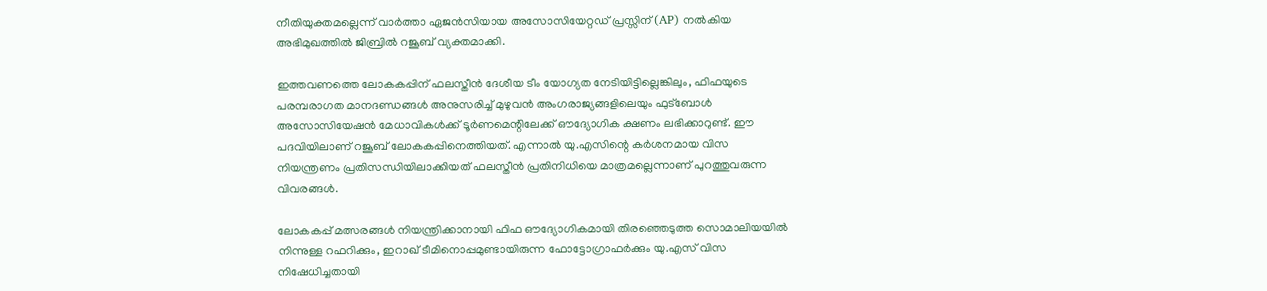നീതിയുക്തമല്ലെന്ന് വാർത്താ ഏജൻസിയായ അസോസിയേറ്റഡ് പ്രസ്സിന് (AP) നൽകിയ അഭിമുഖത്തിൽ ജിബ്രിൽ റജൂബ് വ്യക്തമാക്കി.

ഇത്തവണത്തെ ലോകകപ്പിന് ഫലസ്തീൻ ദേശീയ ടീം യോഗ്യത നേടിയിട്ടില്ലെങ്കിലും, ഫിഫയുടെ പരമ്പരാഗത മാനദണ്ഡങ്ങൾ അനുസരിച്ച് മുഴുവൻ അംഗരാജ്യങ്ങളിലെയും ഫുട്‌ബോൾ അസോസിയേഷൻ മേധാവികൾക്ക് ടൂർണമെന്റിലേക്ക് ഔദ്യോഗിക ക്ഷണം ലഭിക്കാറുണ്ട്. ഈ പദവിയിലാണ് റജൂബ് ലോകകപ്പിനെത്തിയത്. എന്നാൽ യു.എസിന്റെ കർശനമായ വിസ നിയന്ത്രണം പ്രതിസന്ധിയിലാക്കിയത് ഫലസ്തീൻ പ്രതിനിധിയെ മാത്രമല്ലെന്നാണ് പുറത്തുവരുന്ന വിവരങ്ങൾ.

ലോകകപ്പ് മത്സരങ്ങൾ നിയന്ത്രിക്കാനായി ഫിഫ ഔദ്യോഗികമായി തിരഞ്ഞെടുത്ത സൊമാലിയയിൽ നിന്നുള്ള റഫറിക്കും, ഇറാഖ് ടീമിനൊപ്പമുണ്ടായിരുന്ന ഫോട്ടോഗ്രാഫർക്കും യു.എസ് വിസ നിഷേധിച്ചതായി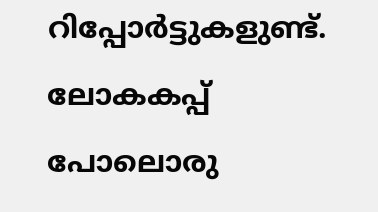റിപ്പോർട്ടുകളുണ്ട്. ലോകകപ്പ് പോലൊരു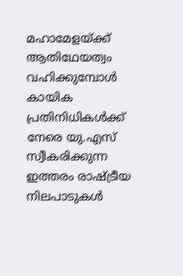മഹാമേളയ്ക്ക് ആതിഥേയത്വം വഹിക്കുമ്പോൾ കായിക പ്രതിനിധികൾക്ക് നേരെ യു.എസ് സ്വീകരിക്കുന്ന ഇത്തരം രാഷ്ട്രീയ നിലപാടുകൾ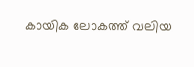കായിക ലോകത്ത് വലിയ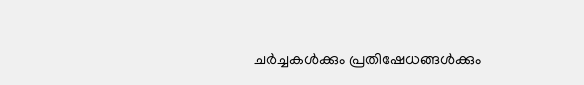ചർച്ചകൾക്കും പ്രതിഷേധങ്ങൾക്കും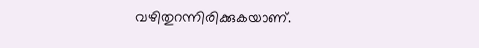വഴിതുറന്നിരിക്കുകയാണ്.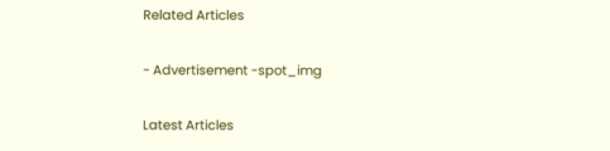Related Articles

- Advertisement -spot_img

Latest Articles